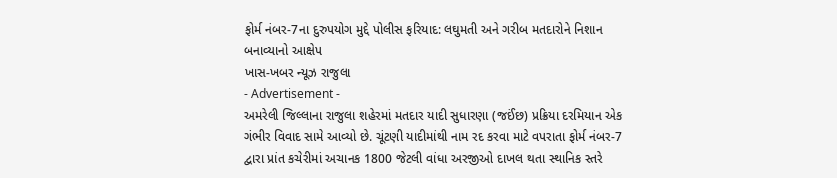ફોર્મ નંબર-7ના દુરુપયોગ મુદ્દે પોલીસ ફરિયાદ: લઘુમતી અને ગરીબ મતદારોને નિશાન બનાવ્યાનો આક્ષેપ
ખાસ-ખબર ન્યૂઝ રાજુલા
- Advertisement -
અમરેલી જિલ્લાના રાજુલા શહેરમાં મતદાર યાદી સુધારણા (જઈંછ) પ્રક્રિયા દરમિયાન એક ગંભીર વિવાદ સામે આવ્યો છે. ચૂંટણી યાદીમાંથી નામ રદ કરવા માટે વપરાતા ફોર્મ નંબર-7 દ્વારા પ્રાંત કચેરીમાં અચાનક 1800 જેટલી વાંધા અરજીઓ દાખલ થતા સ્થાનિક સ્તરે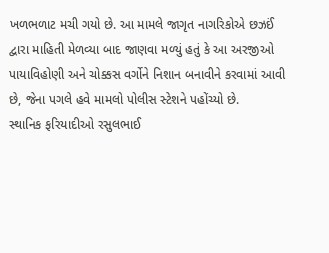ખળભળાટ મચી ગયો છે. આ મામલે જાગૃત નાગરિકોએ છઝઈં દ્વારા માહિતી મેળવ્યા બાદ જાણવા મળ્યું હતું કે આ અરજીઓ પાયાવિહોણી અને ચોક્કસ વર્ગોને નિશાન બનાવીને કરવામાં આવી છે, જેના પગલે હવે મામલો પોલીસ સ્ટેશને પહોંચ્યો છે.
સ્થાનિક ફરિયાદીઓ રસુલભાઈ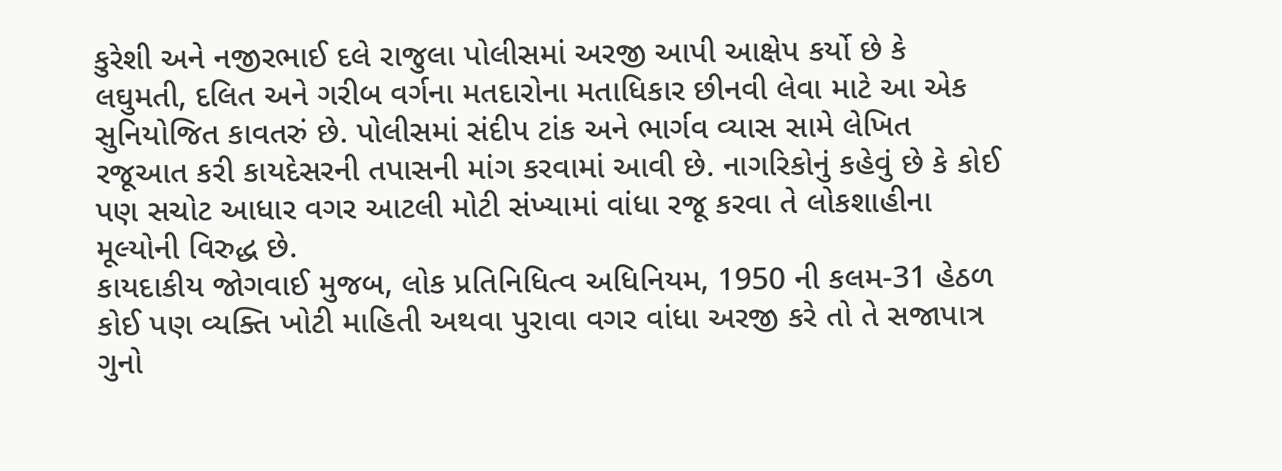કુરેશી અને નજીરભાઈ દલે રાજુલા પોલીસમાં અરજી આપી આક્ષેપ કર્યો છે કે લઘુમતી, દલિત અને ગરીબ વર્ગના મતદારોના મતાધિકાર છીનવી લેવા માટે આ એક સુનિયોજિત કાવતરું છે. પોલીસમાં સંદીપ ટાંક અને ભાર્ગવ વ્યાસ સામે લેખિત રજૂઆત કરી કાયદેસરની તપાસની માંગ કરવામાં આવી છે. નાગરિકોનું કહેવું છે કે કોઈ પણ સચોટ આધાર વગર આટલી મોટી સંખ્યામાં વાંધા રજૂ કરવા તે લોકશાહીના મૂલ્યોની વિરુદ્ધ છે.
કાયદાકીય જોગવાઈ મુજબ, લોક પ્રતિનિધિત્વ અધિનિયમ, 1950 ની કલમ-31 હેઠળ કોઈ પણ વ્યક્તિ ખોટી માહિતી અથવા પુરાવા વગર વાંધા અરજી કરે તો તે સજાપાત્ર ગુનો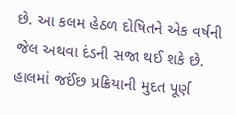છે. આ કલમ હેઠળ દોષિતને એક વર્ષની જેલ અથવા દંડની સજા થઈ શકે છે. હાલમાં જઈંછ પ્રક્રિયાની મુદત પૂર્ણ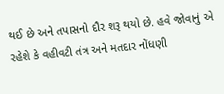થઈ છે અને તપાસનો દૌર શરૂ થયો છે. હવે જોવાનું એ રહેશે કે વહીવટી તંત્ર અને મતદાર નોંધણી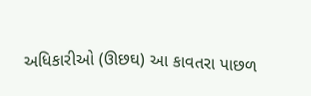અધિકારીઓ (ઊછઘ) આ કાવતરા પાછળ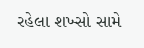રહેલા શખ્સો સામે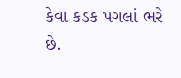કેવા કડક પગલાં ભરે છે.